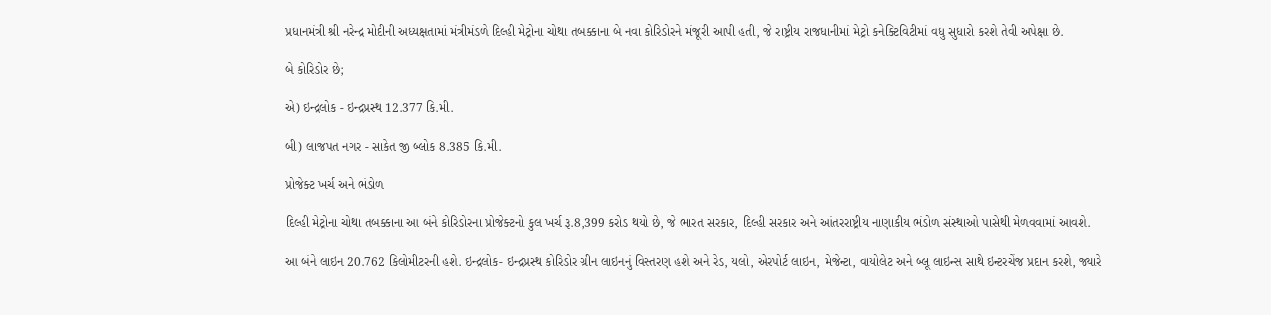પ્રધાનમંત્રી શ્રી નરેન્દ્ર મોદીની અધ્યક્ષતામાં મંત્રીમંડળે દિલ્હી મેટ્રોના ચોથા તબક્કાના બે નવા કોરિડોરને મંજૂરી આપી હતી, જે રાષ્ટ્રીય રાજધાનીમાં મેટ્રો કનેક્ટિવિટીમાં વધુ સુધારો કરશે તેવી અપેક્ષા છે.

બે કોરિડોર છે;

એ) ઇન્દ્રલોક - ઇન્દ્રપ્રસ્થ 12.377 કિ.મી.

બી) લાજપત નગર - સાકેત જી બ્લોક 8.385 કિ.મી.

પ્રોજેક્ટ ખર્ચ અને ભંડોળ

દિલ્હી મેટ્રોના ચોથા તબક્કાના આ બંને કોરિડોરના પ્રોજેક્ટનો કુલ ખર્ચ રૂ.8,399 કરોડ થયો છે, જે ભારત સરકાર, દિલ્હી સરકાર અને આંતરરાષ્ટ્રીય નાણાકીય ભંડોળ સંસ્થાઓ પાસેથી મેળવવામાં આવશે.

આ બંને લાઇન 20.762 કિલોમીટરની હશે. ઇન્દ્રલોક- ઇન્દ્રપ્રસ્થ કોરિડોર ગ્રીન લાઇનનું વિસ્તરણ હશે અને રેડ, યલો, એરપોર્ટ લાઇન, મેજેન્ટા, વાયોલેટ અને બ્લૂ લાઇન્સ સાથે ઇન્ટરચેંજ પ્રદાન કરશે, જ્યારે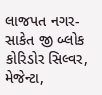લાજપત નગર-સાકેત જી બ્લોક કોરિડોર સિલ્વર, મેજેન્ટા,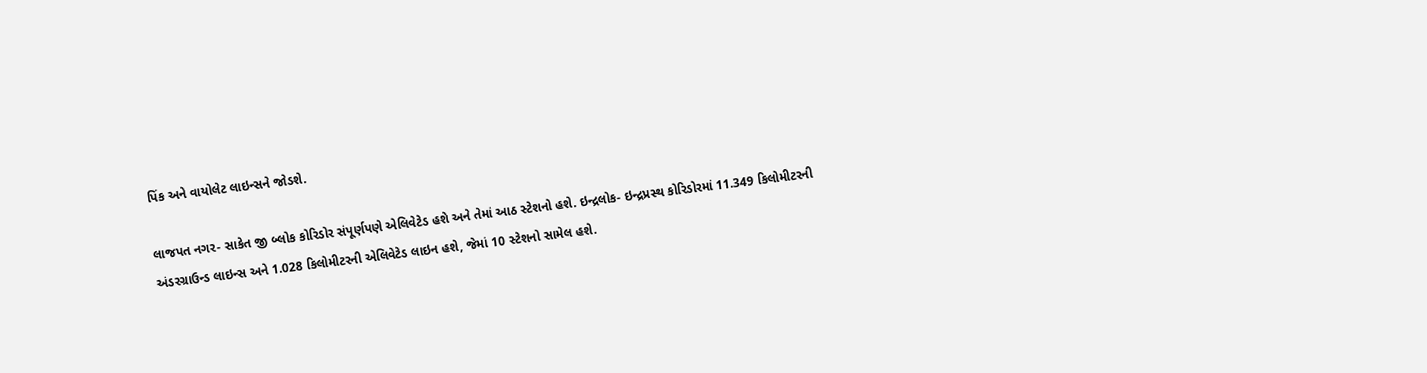પિંક અને વાયોલેટ લાઇન્સને જોડશે.

લાજપત નગર- સાકેત જી બ્લોક કોરિડોર સંપૂર્ણપણે એલિવેટેડ હશે અને તેમાં આઠ સ્ટેશનો હશે. ઇન્દ્રલોક- ઇન્દ્રપ્રસ્થ કોરિડોરમાં 11.349 કિલોમીટરની અંડરગ્રાઉન્ડ લાઇન્સ અને 1.028 કિલોમીટરની એલિવેટેડ લાઇન હશે, જેમાં 10 સ્ટેશનો સામેલ હશે.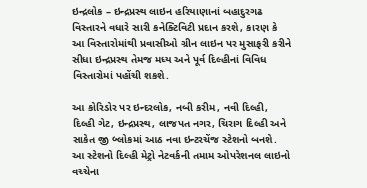ઇન્દ્રલોક – ઇન્દ્રપ્રસ્થ લાઇન હરિયાણાનાં બહાદુરગઢ વિસ્તારને વધારે સારી કનેક્ટિવિટી પ્રદાન કરશે, કારણ કે આ વિસ્તારોમાંથી પ્રવાસીઓ ગ્રીન લાઇન પર મુસાફરી કરીને સીધા ઇન્દ્રપ્રસ્થ તેમજ મધ્ય અને પૂર્વ દિલ્હીનાં વિવિધ વિસ્તારોમાં પહોંચી શકશે.

આ કોરિડોર પર ઇન્દરલોક, નબી કરીમ, નવી દિલ્હી, દિલ્હી ગેટ, ઇન્દ્રપ્રસ્થ, લાજપત નગર, ચિરાગ દિલ્હી અને સાકેત જી બ્લોકમાં આઠ નવા ઇન્ટરચેંજ સ્ટેશનો બનશે. આ સ્ટેશનો દિલ્હી મેટ્રો નેટવર્કની તમામ ઓપરેશનલ લાઇનો વચ્ચેના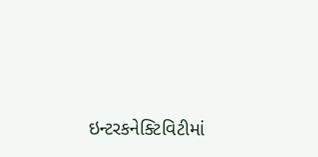ઇન્ટરકનેક્ટિવિટીમાં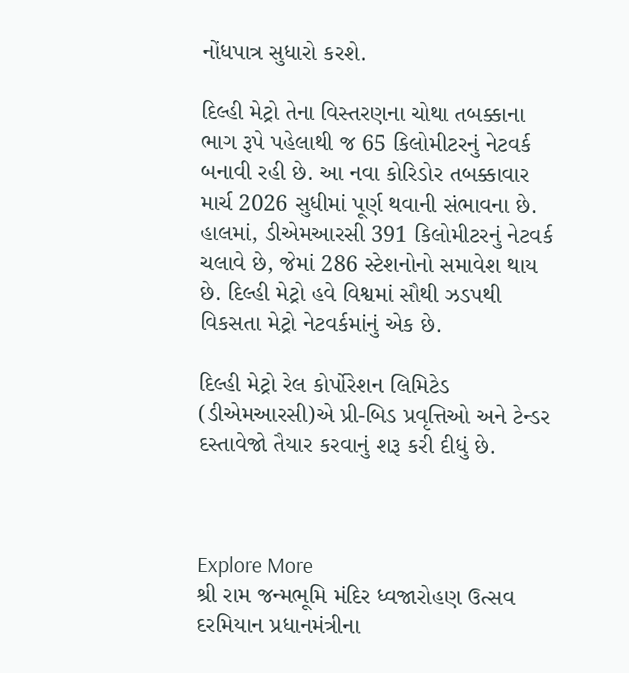નોંધપાત્ર સુધારો કરશે.

દિલ્હી મેટ્રો તેના વિસ્તરણના ચોથા તબક્કાના ભાગ રૂપે પહેલાથી જ 65 કિલોમીટરનું નેટવર્ક બનાવી રહી છે. આ નવા કોરિડોર તબક્કાવાર માર્ચ 2026 સુધીમાં પૂર્ણ થવાની સંભાવના છે. હાલમાં, ડીએમઆરસી 391 કિલોમીટરનું નેટવર્ક ચલાવે છે, જેમાં 286 સ્ટેશનોનો સમાવેશ થાય છે. દિલ્હી મેટ્રો હવે વિશ્વમાં સૌથી ઝડપથી વિકસતા મેટ્રો નેટવર્કમાંનું એક છે.

દિલ્હી મેટ્રો રેલ કોર્પોરેશન લિમિટેડ (ડીએમઆરસી)એ પ્રી-બિડ પ્રવૃત્તિઓ અને ટેન્ડર દસ્તાવેજો તૈયાર કરવાનું શરૂ કરી દીધું છે.



Explore More
શ્રી રામ જન્મભૂમિ મંદિર ધ્વજારોહણ ઉત્સવ દરમિયાન પ્રધાનમંત્રીના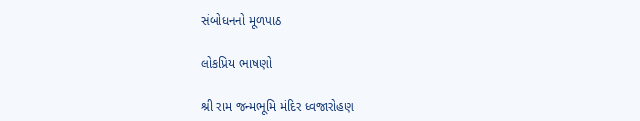સંબોધનનો મૂળપાઠ

લોકપ્રિય ભાષણો

શ્રી રામ જન્મભૂમિ મંદિર ધ્વજારોહણ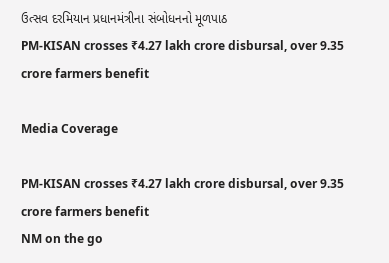ઉત્સવ દરમિયાન પ્રધાનમંત્રીના સંબોધનનો મૂળપાઠ
PM-KISAN crosses ₹4.27 lakh crore disbursal, over 9.35 crore farmers benefit

Media Coverage

PM-KISAN crosses ₹4.27 lakh crore disbursal, over 9.35 crore farmers benefit
NM on the go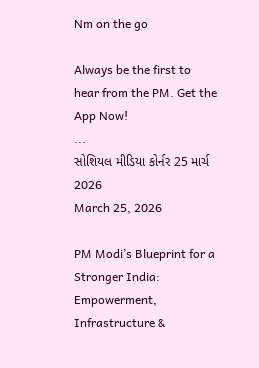Nm on the go

Always be the first to hear from the PM. Get the App Now!
...
સોશિયલ મીડિયા કોર્નર 25 માર્ચ 2026
March 25, 2026

PM Modi’s Blueprint for a Stronger India: Empowerment, Infrastructure &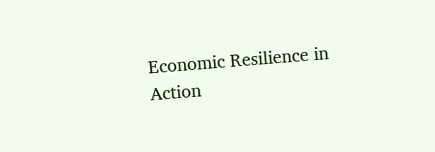Economic Resilience in Action